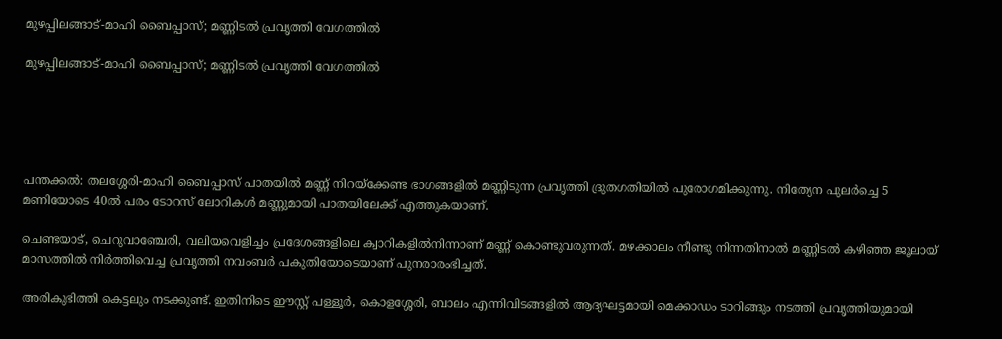മുഴപ്പിലങ്ങാട്-മാഹി ബൈപ്പാസ്; മണ്ണിടല്‍ പ്രവൃത്തി വേഗത്തില്‍

മുഴപ്പിലങ്ങാട്-മാഹി ബൈപ്പാസ്; മണ്ണിടല്‍ പ്രവൃത്തി വേഗത്തില്‍





പന്തക്കല്‍: തലശ്ശേരി-മാഹി ബൈപ്പാസ് പാതയില്‍ മണ്ണ് നിറയ്ക്കേണ്ട ഭാഗങ്ങളില്‍ മണ്ണിടുന്ന പ്രവൃത്തി ദ്രുതഗതിയില്‍ പുരോഗമിക്കുന്നു. നിത്യേന പുലര്‍ച്ചെ 5 മണിയോടെ 40ല്‍ പരം ടോറസ് ലോറികള്‍ മണ്ണുമായി പാതയിലേക്ക് എത്തുകയാണ്.

ചെണ്ടയാട്, ചെറുവാഞ്ചേരി, വലിയവെളിച്ചം പ്രദേശങ്ങളിലെ ക്വാറികളില്‍നിന്നാണ് മണ്ണ് കൊണ്ടുവരുന്നത്. മഴക്കാലം നീണ്ടു നിന്നതിനാല്‍ മണ്ണിടല്‍ കഴിഞ്ഞ ജൂലായ് മാസത്തില്‍ നിര്‍ത്തിവെച്ച പ്രവൃത്തി നവംബര്‍ പകുതിയോടെയാണ് പുനരാരംഭിച്ചത്.

അരികുഭിത്തി കെട്ടലും നടക്കുണ്ട്. ഇതിനിടെ ഈസ്റ്റ് പള്ളൂര്‍, കൊളശ്ശേരി, ബാലം എന്നിവിടങ്ങളില്‍ ആദ്യഘട്ടമായി മെക്കാഡം ടാറിങ്ങും നടത്തി പ്രവൃത്തിയുമായി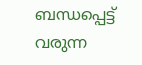ബന്ധപ്പെട്ട് വരുന്ന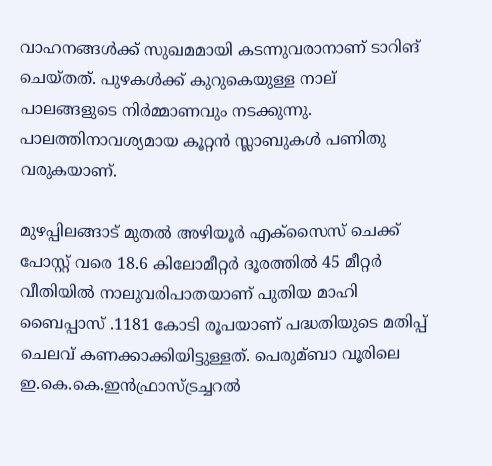വാഹനങ്ങള്‍ക്ക് സുഖമമായി കടന്നുവരാനാണ് ടാറിങ്‌ ചെയ്തത്. പുഴകള്‍ക്ക് കുറുകെയുള്ള നാല് പാലങ്ങളുടെ നിര്‍മ്മാണവും നടക്കുന്നു. പാലത്തിനാവശ്യമായ കൂറ്റന്‍ സ്ലാബുകള്‍ പണിതു വരുകയാണ്.

മുഴപ്പിലങ്ങാട് മുതല്‍ അഴിയൂര്‍ എക്സൈസ് ചെക്ക് പോസ്റ്റ് വരെ 18.6 കിലോമീറ്റര്‍ ദൂരത്തില്‍ 45 മീറ്റര്‍ വീതിയില്‍ നാലുവരിപാതയാണ് പുതിയ മാഹി ബൈപ്പാസ് .1181 കോടി രൂപയാണ് പദ്ധതിയുടെ മതിപ്പ് ചെലവ് കണക്കാക്കിയിട്ടുള്ളത്. പെരുമ്ബാ വൂരിലെ ഇ.കെ.കെ.ഇന്‍ഫ്രാസ്ട്രച്ചറല്‍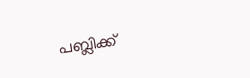പബ്ലിക്ക്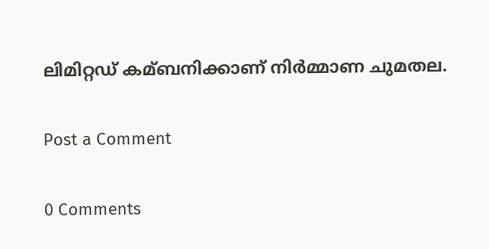ലിമിറ്റഡ് കമ്ബനിക്കാണ് നിര്‍മ്മാണ ചുമതല.

Post a Comment

0 Comments